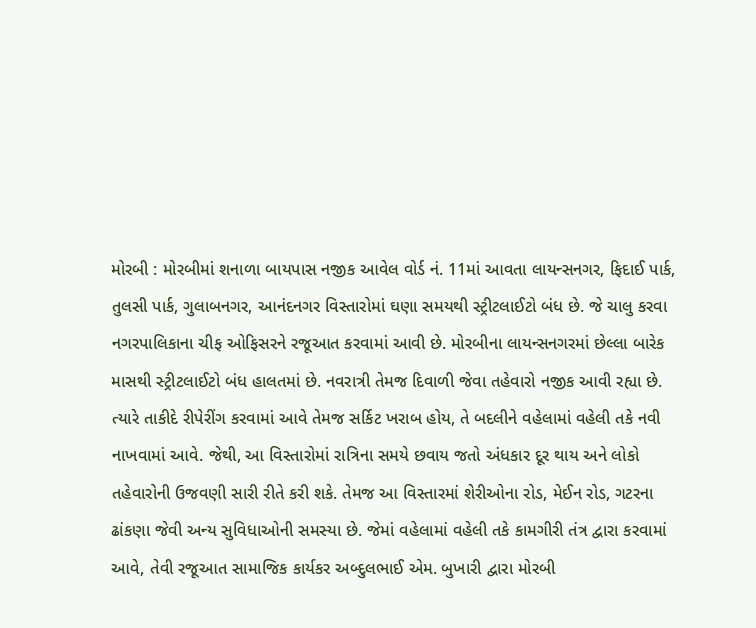મોરબી : મોરબીમાં શનાળા બાયપાસ નજીક આવેલ વોર્ડ નં. 11માં આવતા લાયન્સનગર, ફિદાઈ પાર્ક, તુલસી પાર્ક, ગુલાબનગર, આનંદનગર વિસ્તારોમાં ઘણા સમયથી સ્ટ્રીટલાઈટો બંધ છે. જે ચાલુ કરવા નગરપાલિકાના ચીફ ઓફિસરને રજૂઆત કરવામાં આવી છે. મોરબીના લાયન્સનગરમાં છેલ્લા બારેક માસથી સ્ટ્રીટલાઈટો બંધ હાલતમાં છે. નવરાત્રી તેમજ દિવાળી જેવા તહેવારો નજીક આવી રહ્યા છે. ત્યારે તાકીદે રીપેરીંગ કરવામાં આવે તેમજ સર્કિટ ખરાબ હોય, તે બદલીને વહેલામાં વહેલી તકે નવી નાખવામાં આવે. જેથી, આ વિસ્તારોમાં રાત્રિના સમયે છવાય જતો અંધકાર દૂર થાય અને લોકો તહેવારોની ઉજવણી સારી રીતે કરી શકે. તેમજ આ વિસ્તારમાં શેરીઓના રોડ, મેઈન રોડ, ગટરના ઢાંકણા જેવી અન્ય સુવિધાઓની સમસ્યા છે. જેમાં વહેલામાં વહેલી તકે કામગીરી તંત્ર દ્વારા કરવામાં આવે, તેવી રજૂઆત સામાજિક કાર્યકર અબ્દુલભાઈ એમ. બુખારી દ્વારા મોરબી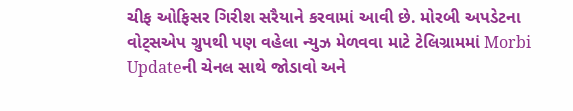ચીફ ઓફિસર ગિરીશ સરૈયાને કરવામાં આવી છે. મોરબી અપડેટના વોટ્સએપ ગ્રુપથી પણ વહેલા ન્યુઝ મેળવવા માટે ટેલિગ્રામમાં Morbi Updateની ચેનલ સાથે જોડાવો અને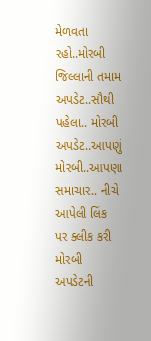મેળવતા રહો..મોરબી જિલ્લાની તમામ અપડેટ..સૌથી પહેલા.. મોરબી અપડેટ..આપણું મોરબી..આપણા સમાચાર.. નીચે આપેલી લિંક પર ક્લીક કરી મોરબી અપડેટની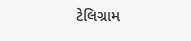ટેલિગ્રામ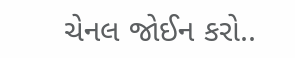ચેનલ જોઈન કરો..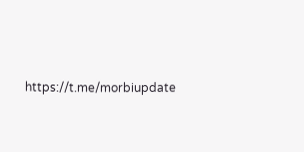https://t.me/morbiupdate